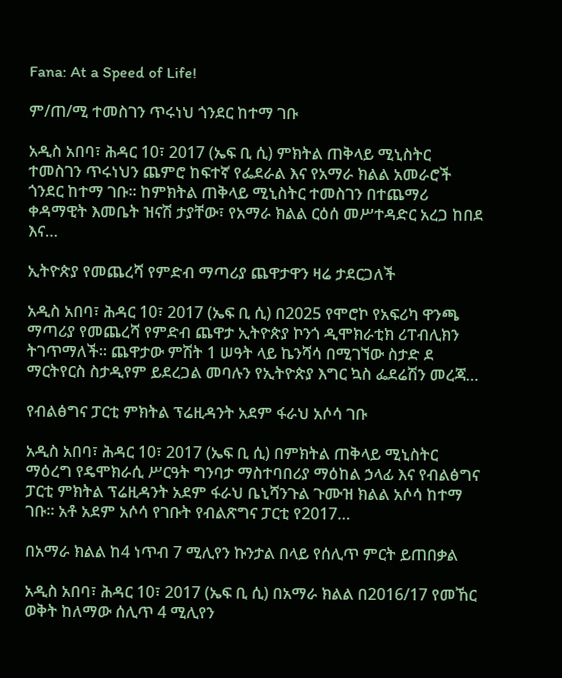Fana: At a Speed of Life!

ም/ጠ/ሚ ተመስገን ጥሩነህ ጎንደር ከተማ ገቡ

አዲስ አበባ፣ ሕዳር 10፣ 2017 (ኤፍ ቢ ሲ) ምክትል ጠቅላይ ሚኒስትር ተመስገን ጥሩነህን ጨምሮ ከፍተኛ የፌደራል እና የአማራ ክልል አመራሮች ጎንደር ከተማ ገቡ፡፡ ከምክትል ጠቅላይ ሚኒስትር ተመስገን በተጨማሪ ቀዳማዊት እመቤት ዝናሽ ታያቸው፣ የአማራ ክልል ርዕሰ መሥተዳድር አረጋ ከበደ እና…

ኢትዮጵያ የመጨረሻ የምድብ ማጣሪያ ጨዋታዋን ዛሬ ታደርጋለች

አዲስ አበባ፣ ሕዳር 10፣ 2017 (ኤፍ ቢ ሲ) በ2025 የሞሮኮ የአፍሪካ ዋንጫ ማጣሪያ የመጨረሻ የምድብ ጨዋታ ኢትዮጵያ ኮንጎ ዲሞክራቲክ ሪፐብሊክን ትገጥማለች፡፡ ጨዋታው ምሽት 1 ሠዓት ላይ ኬንሻሳ በሚገኘው ስታድ ደ ማርትየርስ ስታዲየም ይደረጋል መባሉን የኢትዮጵያ እግር ኳስ ፌደሬሽን መረጃ…

የብልፅግና ፓርቲ ምክትል ፕሬዚዳንት አደም ፋራህ አሶሳ ገቡ

አዲስ አበባ፣ ሕዳር 10፣ 2017 (ኤፍ ቢ ሲ) በምክትል ጠቅላይ ሚኒስትር ማዕረግ የዴሞክራሲ ሥርዓት ግንባታ ማስተባበሪያ ማዕከል ኃላፊ እና የብልፅግና ፓርቲ ምክትል ፕሬዚዳንት አደም ፋራህ ቤኒሻንጉል ጉሙዝ ክልል አሶሳ ከተማ ገቡ፡፡ አቶ አደም አሶሳ የገቡት የብልጽግና ፓርቲ የ2017…

በአማራ ክልል ከ4 ነጥብ 7 ሚሊየን ኩንታል በላይ የሰሊጥ ምርት ይጠበቃል

አዲስ አበባ፣ ሕዳር 10፣ 2017 (ኤፍ ቢ ሲ) በአማራ ክልል በ2016/17 የመኸር ወቅት ከለማው ሰሊጥ 4 ሚሊየን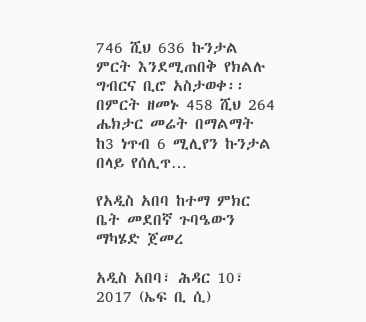746 ሺህ 636 ኩንታል ምርት እንደሚጠበቅ የክልሉ ግብርና ቢሮ አስታወቀ፡፡ በምርት ዘመኑ 458 ሺህ 264 ሔክታር መሬት በማልማት ከ3 ነጥብ 6 ሚሊየን ኩንታል በላይ የሰሊጥ…

የአዲስ አበባ ከተማ ምክር ቤት መደበኛ ጉባዔውን ማካሄድ ጀመረ

አዲስ አበባ፣ ሕዳር 10፣ 2017 (ኤፍ ቢ ሲ)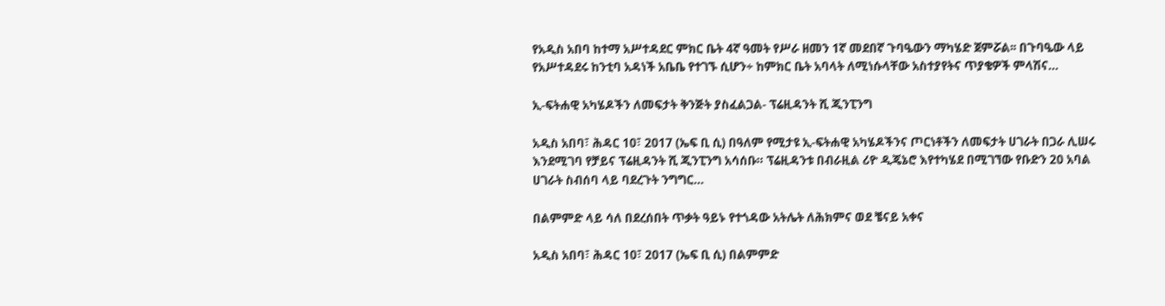የአዲስ አበባ ከተማ አሥተዳደር ምክር ቤት 4ኛ ዓመት የሥራ ዘመን 1ኛ መደበኛ ጉባዔውን ማካሄድ ጀምሯል፡፡ በጉባዔው ላይ የአሥተዳደሩ ከንቲባ አዳነች አቤቤ የተገኙ ሲሆን÷ ከምክር ቤት አባላት ለሚነሱላቸው አስተያየትና ጥያቄዎች ምላሽና…

ኢ-ፍትሐዊ አካሄዶችን ለመፍታት ቅንጅት ያስፈልጋል- ፕሬዚዳንት ሺ ጂንፒንግ

አዲስ አበባ፣ ሕዳር 10፣ 2017 (ኤፍ ቢ ሲ) በዓለም የሚታዩ ኢ-ፍትሐዊ አካሄዶችንና ጦርነቶችን ለመፍታት ሀገራት በጋራ ሊሠሩ እንደሚገባ የቻይና ፕሬዚዳንት ሺ ጂንፒንግ አሳሰቡ። ፕሬዚዳንቱ በብራዚል ሪዮ ዲጄኔሮ እየተካሄደ በሚገኘው የቡድን 20 አባል ሀገራት ስብሰባ ላይ ባደረጉት ንግግር…

በልምምድ ላይ ሳለ በደረሰበት ጥቃት ዓይኑ የተጎዳው አትሌት ለሕክምና ወደ ቼናይ አቀና

አዲስ አበባ፣ ሕዳር 10፣ 2017 (ኤፍ ቢ ሲ) በልምምድ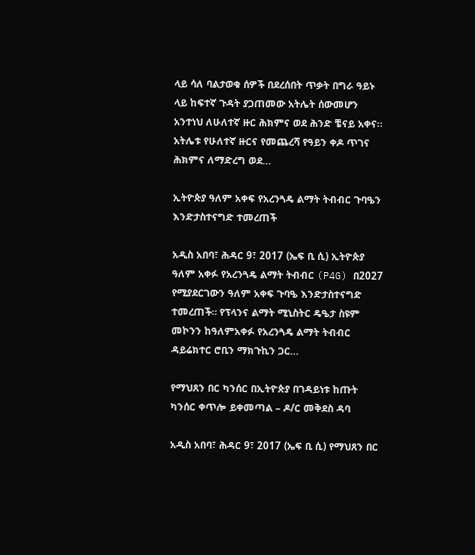ላይ ሳለ ባልታወቁ ሰዎች በደረሰበት ጥቃት በግራ ዓይኑ ላይ ከፍተኛ ጉዳት ያጋጠመው አትሌት ሰውመሆን አንተነህ ለሁለተኛ ዙር ሕክምና ወደ ሕንድ ቼናይ አቀና፡፡ አትሌቱ የሁለተኛ ዙርና የመጨረሻ የዓይን ቀዶ ጥገና ሕክምና ለማድረግ ወደ…

ኢትዮጵያ ዓለም አቀፍ የአረንጓዴ ልማት ትብብር ጉባዔን እንድታስተናግድ ተመረጠች

አዲስ አበባ፣ ሕዳር 9፣ 2017 (ኤፍ ቢ ሲ) ኢትዮጵያ ዓለም አቀፉ የአረንጓዴ ልማት ትብብር (P4G) በ2027 የሚያደርገውን ዓለም አቀፍ ጉባዔ እንድታስተናግድ ተመረጠች። የፕላንና ልማት ሚኒስትር ዴዔታ ስዩም መኮንን ከዓለምአቀፉ የአረንጓዴ ልማት ትብብር ዳይሬክተር ሮቢን ማክጉኪን ጋር…

የማህጸን በር ካንሰር በኢትዮጵያ በገዳይነቱ ከጡት ካንሰር ቀጥሎ ይቀመጣል – ዶ/ር መቅደስ ዳባ

አዲስ አበባ፣ ሕዳር 9፣ 2017 (ኤፍ ቢ ሲ) የማህጸን በር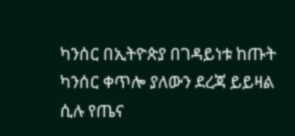ካንሰር በኢትዮጵያ በገዳይነቱ ከጡት ካንሰር ቀጥሎ ያለውን ደረጃ ይይዛል ሲሉ የጤና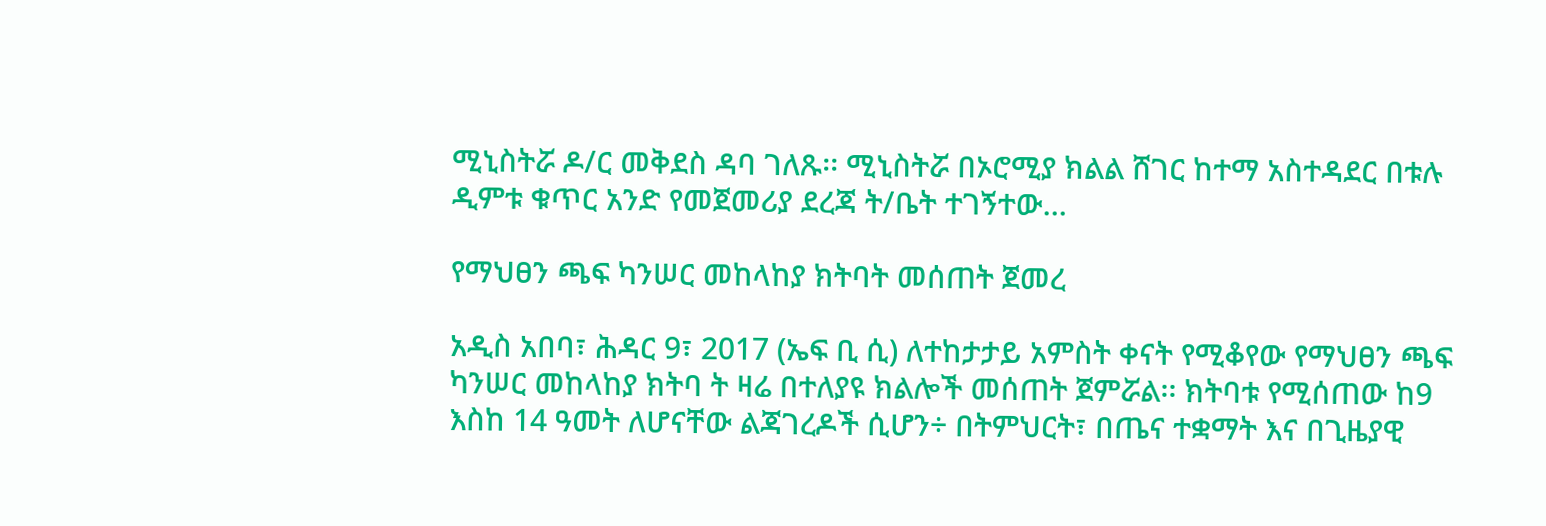ሚኒስትሯ ዶ/ር መቅደስ ዳባ ገለጹ፡፡ ሚኒስትሯ በኦሮሚያ ክልል ሸገር ከተማ አስተዳደር በቱሉ ዲምቱ ቁጥር አንድ የመጀመሪያ ደረጃ ት/ቤት ተገኝተው…

የማህፀን ጫፍ ካንሠር መከላከያ ክትባት መሰጠት ጀመረ

አዲስ አበባ፣ ሕዳር 9፣ 2017 (ኤፍ ቢ ሲ) ለተከታታይ አምስት ቀናት የሚቆየው የማህፀን ጫፍ ካንሠር መከላከያ ክትባ ት ዛሬ በተለያዩ ክልሎች መሰጠት ጀምሯል፡፡ ክትባቱ የሚሰጠው ከ9 እስከ 14 ዓመት ለሆናቸው ልጃገረዶች ሲሆን÷ በትምህርት፣ በጤና ተቋማት እና በጊዜያዊ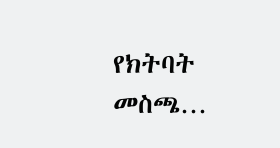የክትባት መስጫ…